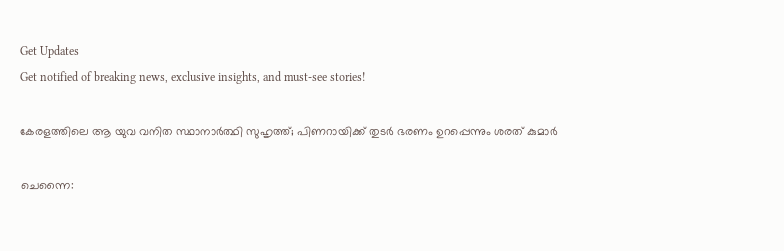Get Updates
Get notified of breaking news, exclusive insights, and must-see stories!

കേരളത്തിലെ ആ യുവ വനിത സ്ഥാനാര്‍ത്ഥി സുഹൃത്ത്; പിണറായിക്ക് തുടര്‍ ഭരണം ഉറപ്പെന്നും ശരത് കുമാര്‍

ചെന്നൈ: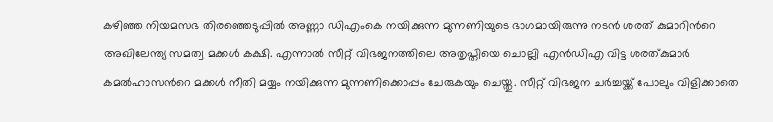കഴിഞ്ഞ നിയമസഭ തിരഞ്ഞെടുപ്പില്‍ അണ്ണാ ഡിഎംകെ നയിക്കുന്ന മുന്നണിയുടെ ഭാഗമായിരുന്നു നടന്‍ ശരത് കുമാറിന്‍റെ അഖിലേന്ത്യ സമത്വ മക്കള്‍ കക്ഷി. എന്നാല്‍ സീറ്റ് വിഭജനത്തിലെ അതൃപ്തിയെ ചൊല്ലി എന്‍ഡിഎ വിട്ട ശരത്കുമാര്‍ കമല്‍ഹാസന്‍റെ മക്കള്‍ നീതി മയ്യം നയിക്കുന്ന മുന്നണിക്കൊപ്പം ചേരുകയും ചെയ്തു. സീറ്റ് വിഭജന ചര്‍ച്ചയ്ക്ക് പോലും വിളിക്കാതെ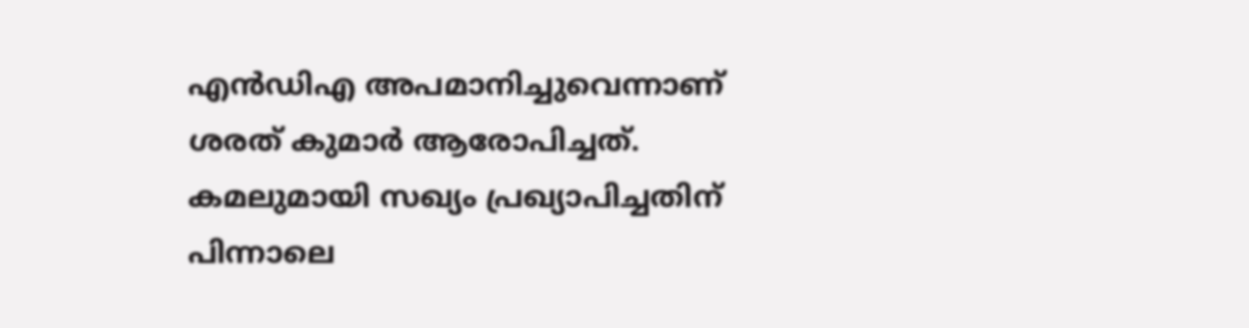എന്‍ഡിഎ അപമാനിച്ചുവെന്നാണ് ശരത് കുമാര്‍ ആരോപിച്ചത്. കമലുമായി സഖ്യം പ്രഖ്യാപിച്ചതിന് പിന്നാലെ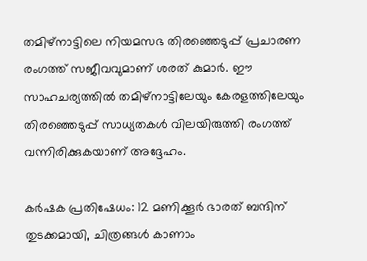തമിഴ്നാട്ടിലെ നിയമസഭ തിരഞ്ഞെടുപ്പ് പ്രചാരണ രംഗത്ത് സജീവവുമാണ് ശരത് കുമാര്‍. ഈ സാഹചര്യത്തില്‍ തമിഴ്നാട്ടിലേയും കേരളത്തിലേയും തിരഞ്ഞെടുപ്പ് സാധ്യതകള്‍ വിലയിരുത്തി രംഗത്ത് വന്നിരിക്കുകയാണ് അദ്ദേഹം.

കര്‍ഷക പ്രതിഷേധം: 12 മണിക്കൂര്‍ ഭാരത് ബന്ദിന് തുടക്കമായി, ചിത്രങ്ങൾ കാണാം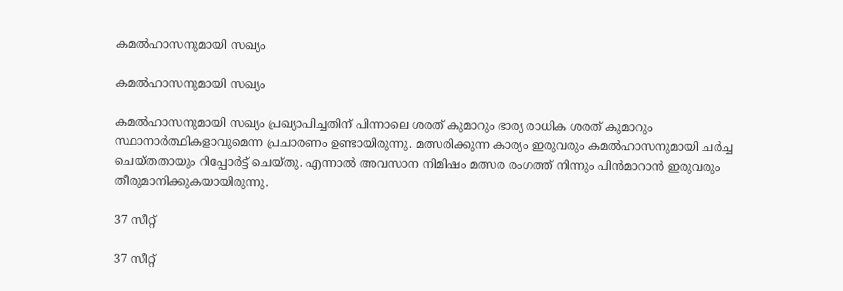കമല്‍ഹാസനുമായി സഖ്യം

കമല്‍ഹാസനുമായി സഖ്യം

കമല്‍ഹാസനുമായി സഖ്യം പ്രഖ്യാപിച്ചതിന് പിന്നാലെ ശരത് കുമാറും ഭാര്യ രാധിക ശരത് കുമാറും സ്ഥാനാര്‍ത്ഥികളാവുമെന്ന പ്രചാരണം ഉണ്ടായിരുന്നു. മത്സരിക്കുന്ന കാര്യം ഇരുവരും കമല്‍ഹാസനുമായി ചര്‍ച്ച ചെയ്തതായും റിപ്പോര്‍ട്ട് ചെയ്തു. എന്നാല്‍ അവസാന നിമിഷം മത്സര രംഗത്ത് നിന്നും പിന്‍മാറാന്‍ ഇരുവരും തീരുമാനിക്കുകയായിരുന്നു.

37 സീറ്റ്

37 സീറ്റ്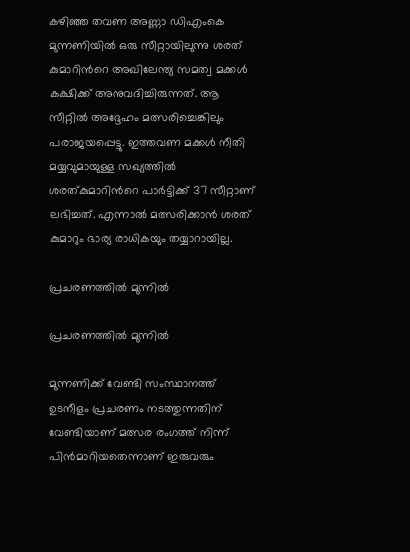കഴിഞ്ഞ തവണ അണ്ണാ ഡിഎംകെ മുന്നണിയില്‍ ഒരു സീറ്റായിലുന്നു ശരത് കുമാറിന്‍റെ അഖിലേന്ത്യ സമത്വ മക്കള്‍ കക്ഷിക്ക് അനുവദിച്ചിരുന്നത്. ആ സീറ്റില്‍ അദ്ദേഹം മത്സരിച്ചെങ്കിലും പരാജയപ്പെട്ടു. ഇത്തവണ മക്കള്‍ നീതി മയ്യവുമായുള്ള സഖ്യത്തില്‍ ശരത്കുമാറിന്‍റെ പാര്‍ട്ടിക്ക് 37 സീറ്റാണ് ലഭിച്ചത്. എന്നാല്‍ മത്സരിക്കാന്‍ ശരത് കുമാറും ഭാര്യ രാധികയും തയ്യാറായില്ല.

പ്രചരണത്തില്‍ മുന്നില്‍

പ്രചരണത്തില്‍ മുന്നില്‍

മുന്നണിക്ക് വേണ്ടി സംസ്ഥാനത്ത് ഉടനീളം പ്രചരണം നടത്തുന്നതിന് വേണ്ടിയാണ് മത്സര രംഗത്ത് നിന്ന് പിന്‍മാറിയതെന്നാണ് ഇരുവരും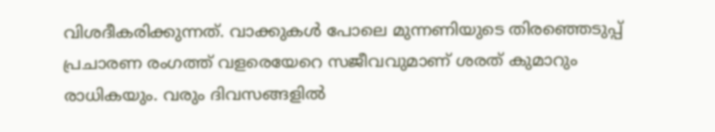വിശദീകരിക്കുന്നത്. വാക്കുകള്‍ പോലെ മുന്നണിയുടെ തിരഞ്ഞെടുപ്പ് പ്രചാരണ രംഗത്ത് വളരെയേറെ സജീവവുമാണ് ശരത് കുമാറും രാധികയും. വരും ദിവസങ്ങളില്‍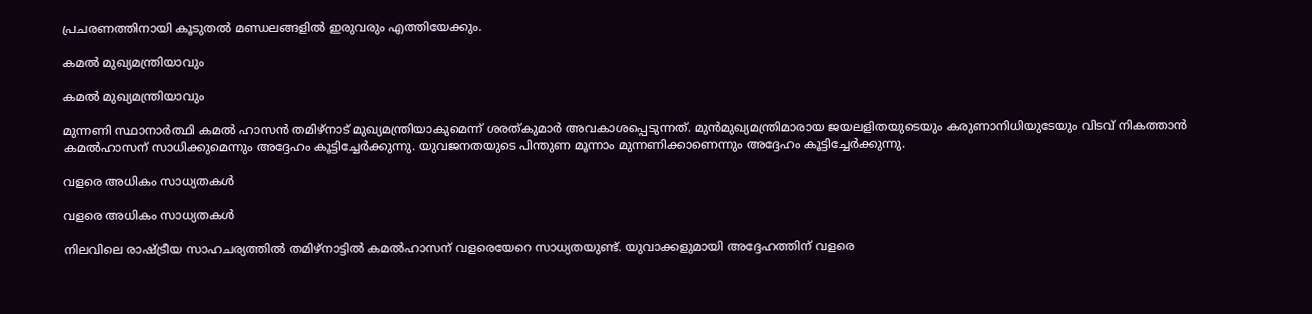പ്രചരണത്തിനായി കൂടുതല്‍ മണ്ഡലങ്ങളില്‍ ഇരുവരും എത്തിയേക്കും.

കമല്‍ മുഖ്യമന്ത്രിയാവും

കമല്‍ മുഖ്യമന്ത്രിയാവും

മുന്നണി സ്ഥാനാര്‍ത്ഥി കമൽ ഹാസൻ തമിഴ്നാട് മുഖ്യമന്ത്രിയാകുമെന്ന് ശരത്കുമാർ അവകാശപ്പെടുന്നത്. മുന്‍മുഖ്യമന്ത്രിമാരായ ജയലളിതയുടെയും കരുണാനിധിയുടേയും വിടവ് നികത്താന്‍ കമല്‍ഹാസന് സാധിക്കുമെന്നും അദ്ദേഹം കൂട്ടിച്ചേര്‍ക്കുന്നു. യുവജനതയുടെ പിന്തുണ മൂന്നാം മുന്നണിക്കാണെന്നും അദ്ദേഹം കൂട്ടിച്ചേര്‍ക്കുന്നു.

വളരെ അധികം സാധ്യതകള്‍

വളരെ അധികം സാധ്യതകള്‍

നിലവിലെ രാഷ്ട്രീയ സാഹചര്യത്തില്‍ തമിഴ്‌നാട്ടില്‍ കമല്‍ഹാസന് വളരെയേറെ സാധ്യതയുണ്ട്. യുവാക്കളുമായി അദ്ദേഹത്തിന് വളരെ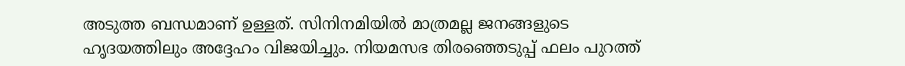അടുത്ത ബന്ധമാണ് ഉള്ളത്. സിനിനമിയില്‍ മാത്രമല്ല ജനങ്ങളുടെ ഹൃദയത്തിലും അദ്ദേഹം വിജയിച്ചും. നിയമസഭ തിരഞ്ഞെടുപ്പ് ഫലം പുറത്ത്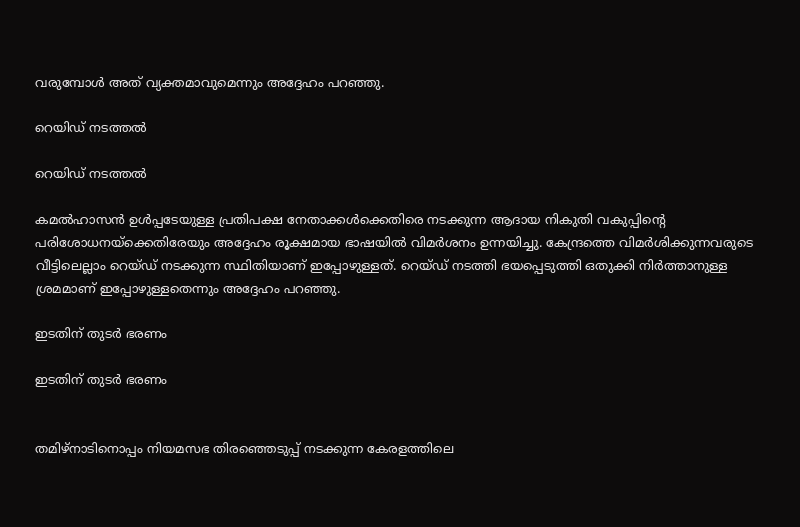വരുമ്പോള്‍ അത് വ്യക്തമാവുമെന്നും അദ്ദേഹം പറഞ്ഞു.

റെയിഡ് നടത്തല്‍

റെയിഡ് നടത്തല്‍

കമല്‍ഹാസന്‍ ഉള്‍പ്പടേയുള്ള പ്രതിപക്ഷ നേതാക്കള്‍ക്കെതിരെ നടക്കുന്ന ആദായ നികുതി വകുപ്പിന്‍റെ പരിശോധനയ്ക്കെതിരേയും അദ്ദേഹം രൂക്ഷമായ ഭാഷയില്‍ വിമര്‍ശനം ഉന്നയിച്ചു. കേന്ദ്രത്തെ വിമർശിക്കുന്നവരുടെ വീട്ടിലെല്ലാം റെയ്ഡ് നടക്കുന്ന സ്ഥിതിയാണ് ഇപ്പോഴുള്ളത്. റെയ്ഡ് നടത്തി ഭയപ്പെടുത്തി ഒതുക്കി നിര്‍ത്താനുള്ള ശ്രമമാണ് ഇപ്പോഴുള്ളതെന്നും അദ്ദേഹം പറഞ്ഞു.

ഇടതിന് തുടര്‍ ഭരണം

ഇടതിന് തുടര്‍ ഭരണം


തമിഴ്നാടിനൊപ്പം നിയമസഭ തിരഞ്ഞെടുപ്പ് നടക്കുന്ന കേരളത്തിലെ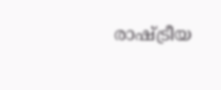രാഷ്ട്രീയ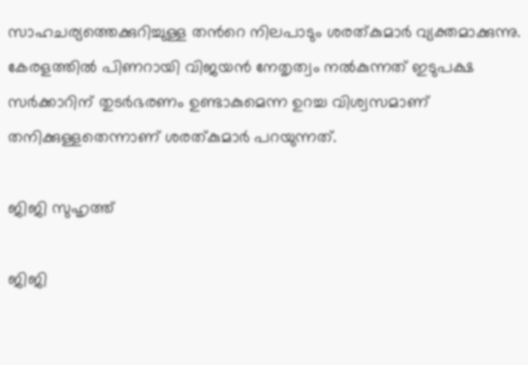സാഹചര്യത്തെക്കുറിച്ചുള്ള തന്‍റെ നിലപാടും ശരത്കുമാര്‍ വ്യക്തമാക്കുന്നു. കേരളത്തില്‍ പിണറായി വിജയന്‍ നേതൃത്വം നല്‍കുന്നത് ഇടുപക്ഷ സര്‍ക്കാറിന് തുടര്‍ഭരണം ഉണ്ടാകുമെന്ന ഉറച്ച വിശ്വസമാണ് തനിക്കുള്ളതെന്നാണ് ശരത്കുമാര്‍ പറയുന്നത്.

ജിജി സുഹൃത്ത്

ജിജി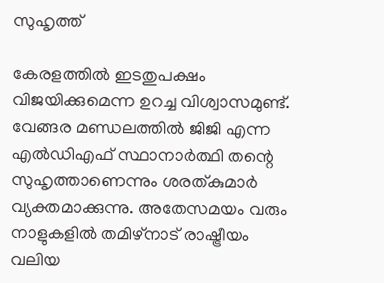സുഹൃത്ത്

കേരളത്തില്‍ ഇടതുപക്ഷം വിജയിക്കുമെന്ന ഉറച്ച വിശ്വാസമുണ്ട്. വേങ്ങര മണ്ഡലത്തില്‍ ജിജി എന്ന എല്‍ഡിഎഫ് സ്ഥാനാര്‍ത്ഥി തന്റെ സുഹൃത്താണെന്നും ശരത്കുമാര്‍ വ്യക്തമാക്കുന്നു. അതേസമയം വരും നാളുകളില്‍ തമിഴ്നാട് രാഷ്ട്രീയം വലിയ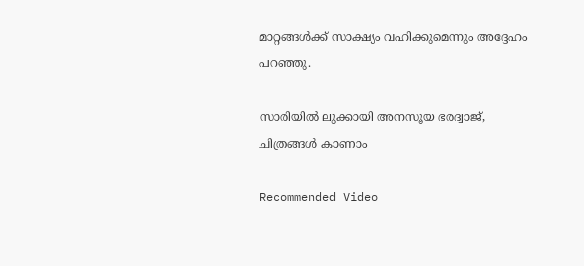മാറ്റങ്ങള്‍ക്ക് സാക്ഷ്യം വഹിക്കുമെന്നും അദ്ദേഹം പറഞ്ഞു.

സാരിയിൽ ലുക്കായി അനസൂയ ഭരദ്വാജ്, ചിത്രങ്ങൾ കാണാം

Recommended Video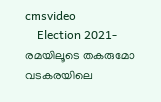cmsvideo
    Election 2021-രമയിലൂടെ തകരുമോ വടകരയിലെ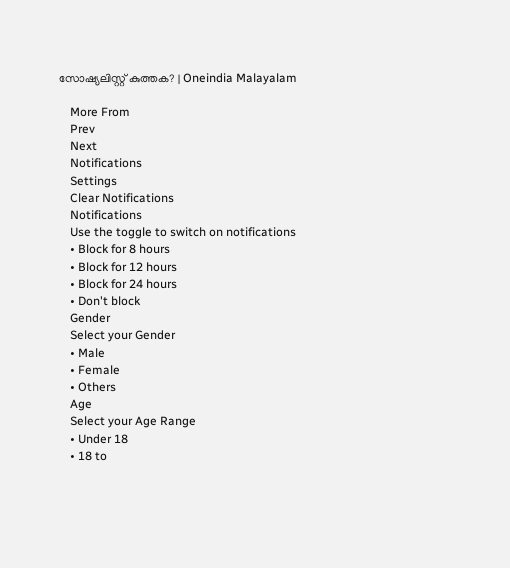സോഷ്യലിസ്റ്റ് കുത്തക? | Oneindia Malayalam

    More From
    Prev
    Next
    Notifications
    Settings
    Clear Notifications
    Notifications
    Use the toggle to switch on notifications
    • Block for 8 hours
    • Block for 12 hours
    • Block for 24 hours
    • Don't block
    Gender
    Select your Gender
    • Male
    • Female
    • Others
    Age
    Select your Age Range
    • Under 18
    • 18 to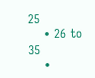25
    • 26 to 35
    •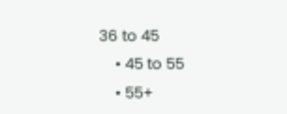36 to 45
    • 45 to 55
    • 55+